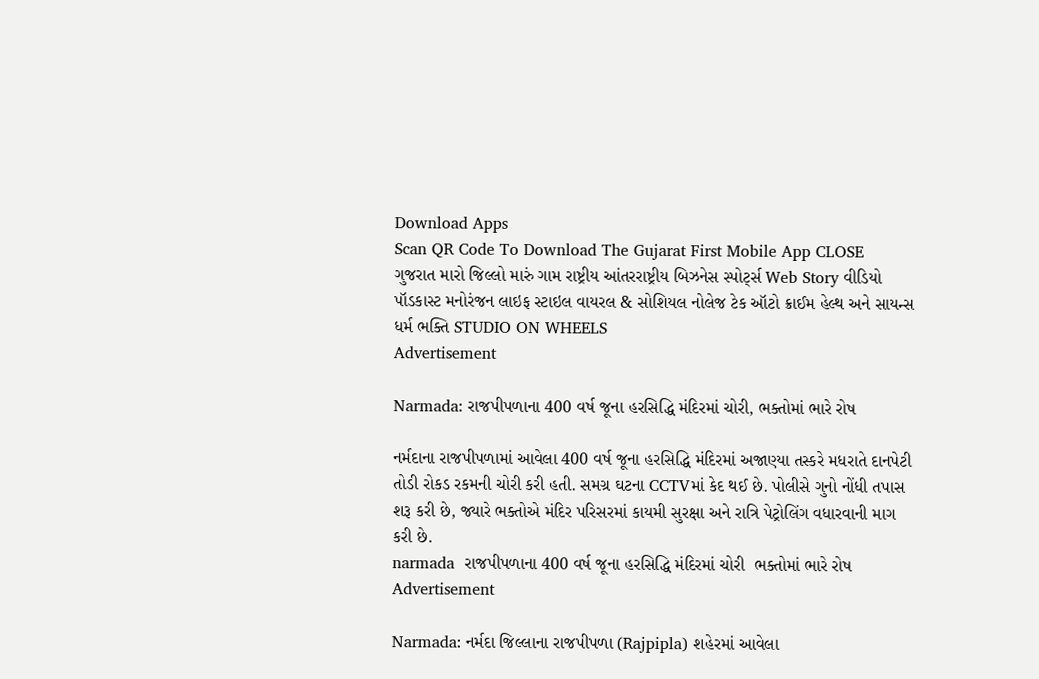Download Apps
Scan QR Code To Download The Gujarat First Mobile App CLOSE
ગુજરાત મારો જિલ્લો મારું ગામ રાષ્ટ્રીય આંતરરાષ્ટ્રીય બિઝનેસ સ્પોર્ટ્સ Web Story વીડિયો પૉડકાસ્ટ મનોરંજન લાઇફ સ્ટાઇલ વાયરલ & સોશિયલ નોલેજ ટેક ઑટો ક્રાઈમ હેલ્થ અને સાયન્સ ધર્મ ભક્તિ STUDIO ON WHEELS
Advertisement

Narmada: રાજપીપળાના 400 વર્ષ જૂના હરસિદ્ધિ મંદિરમાં ચોરી, ભક્તોમાં ભારે રોષ

નર્મદાના રાજપીપળામાં આવેલા 400 વર્ષ જૂના હરસિદ્ધિ મંદિરમાં અજાણ્યા તસ્કરે મધરાતે દાનપેટી તોડી રોકડ રકમની ચોરી કરી હતી. સમગ્ર ઘટના CCTVમાં કેદ થઈ છે. પોલીસે ગુનો નોંધી તપાસ શરૂ કરી છે, જ્યારે ભક્તોએ મંદિર પરિસરમાં કાયમી સુરક્ષા અને રાત્રિ પેટ્રોલિંગ વધારવાની માગ કરી છે.
narmada  રાજપીપળાના 400 વર્ષ જૂના હરસિદ્ધિ મંદિરમાં ચોરી  ભક્તોમાં ભારે રોષ
Advertisement

Narmada: નર્મદા જિલ્લાના રાજપીપળા (Rajpipla) શહેરમાં આવેલા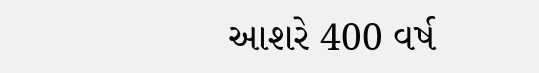આશરે 400 વર્ષ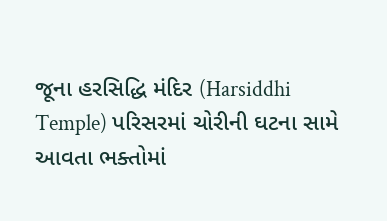જૂના હરસિદ્ધિ મંદિર (Harsiddhi Temple) પરિસરમાં ચોરીની ઘટના સામે આવતા ભક્તોમાં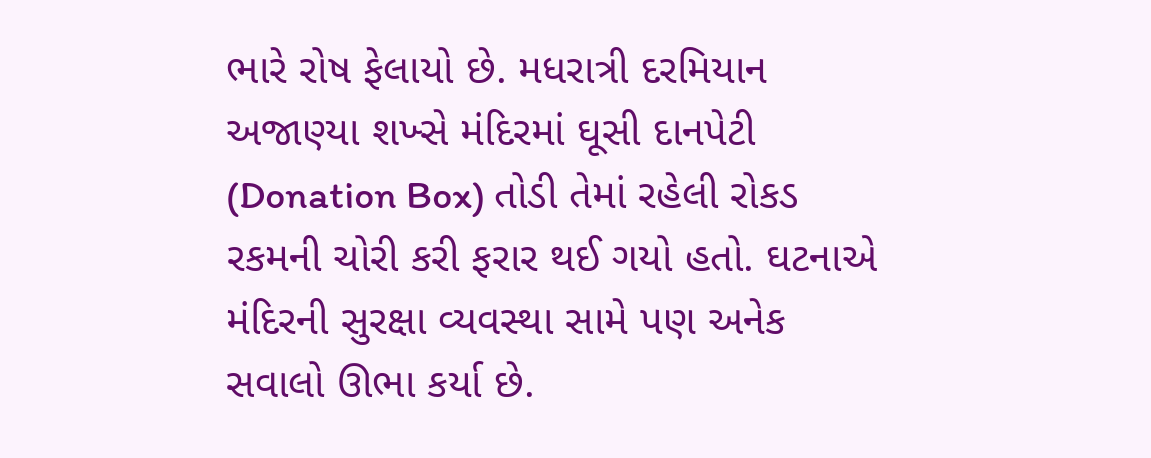ભારે રોષ ફેલાયો છે. મધરાત્રી દરમિયાન અજાણ્યા શખ્સે મંદિરમાં ઘૂસી દાનપેટી (Donation Box) તોડી તેમાં રહેલી રોકડ રકમની ચોરી કરી ફરાર થઈ ગયો હતો. ઘટનાએ મંદિરની સુરક્ષા વ્યવસ્થા સામે પણ અનેક સવાલો ઊભા કર્યા છે.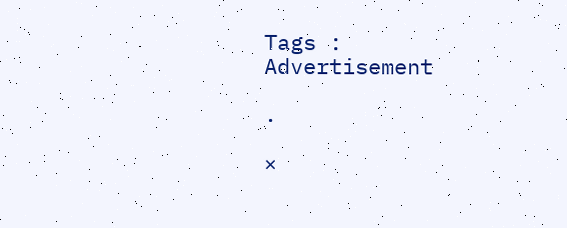Tags :
Advertisement

.

×